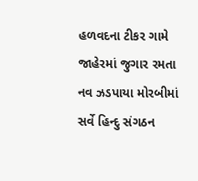હળવદના ટીકર ગામે જાહેરમાં જુગાર રમતા નવ ઝડપાયા મોરબીમાં સર્વે હિન્દુ સંગઠન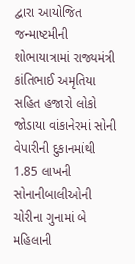દ્વારા આયોજિત જન્માષ્ટમીની શોભાયાત્રામાં રાજ્યમંત્રી કાંતિભાઈ અમૃતિયા સહિત હજારો લોકો જોડાયા વાંકાનેરમાં સોની વેપારીની દુકાનમાંથી 1.85 લાખની સોનાનીબાલીઓની ચોરીના ગુનામાં બે મહિલાની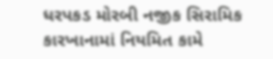ધરપકડ મોરબી નજીક સિરામિક કારખાનામાં નિયમિત કામે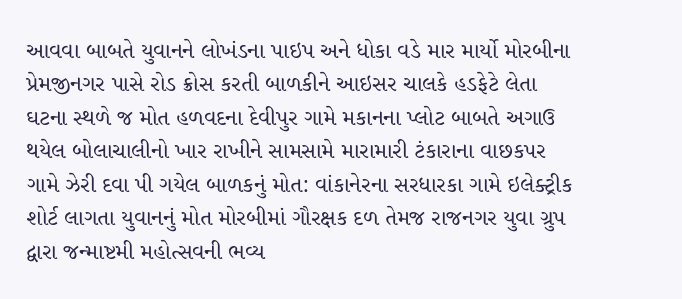આવવા બાબતે યુવાનને લોખંડના પાઇપ અને ધોકા વડે માર માર્યો મોરબીના પ્રેમજીનગર પાસે રોડ ક્રોસ કરતી બાળકીને આઇસર ચાલકે હડફેટે લેતા ઘટના સ્થળે જ મોત હળવદના દેવીપુર ગામે મકાનના પ્લોટ બાબતે અગાઉ થયેલ બોલાચાલીનો ખાર રાખીને સામસામે મારામારી ટંકારાના વાછકપર ગામે ઝેરી દવા પી ગયેલ બાળકનું મોત: વાંકાનેરના સરધારકા ગામે ઇલેક્ટ્રીક શોર્ટ લાગતા યુવાનનું મોત મોરબીમાં ગૌરક્ષક દળ તેમજ રાજનગર યુવા ગ્રુપ દ્વારા જન્માષ્ટમી મહોત્સવની ભવ્ય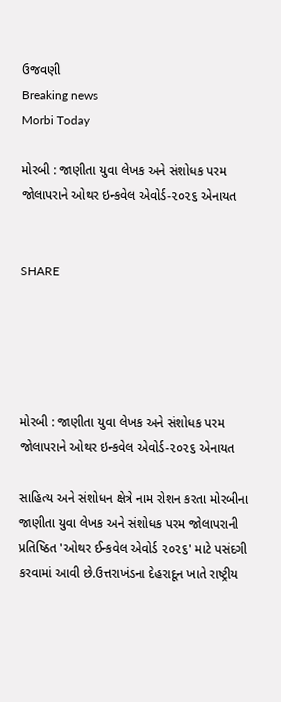ઉજવણી
Breaking news
Morbi Today

મોરબી : જાણીતા યુવા લેખક અને સંશોધક પરમ જોલાપરાને ઓથર ઇન્કવેલ એવોર્ડ-૨૦૨૬ એનાયત


SHARE





મોરબી : જાણીતા યુવા લેખક અને સંશોધક પરમ જોલાપરાને ઓથર ઇન્કવેલ એવોર્ડ-૨૦૨૬ એનાયત

સાહિત્ય અને સંશોધન ક્ષેત્રે નામ રોશન કરતા મોરબીના જાણીતા યુવા લેખક અને સંશોધક પરમ જોલાપરાની પ્રતિષ્ઠિત 'ઓથર ઈન્કવેલ એવોર્ડ ૨૦૨૬' માટે પસંદગી કરવામાં આવી છે.ઉત્તરાખંડના દેહરાદૂન ખાતે રાષ્ટ્રીય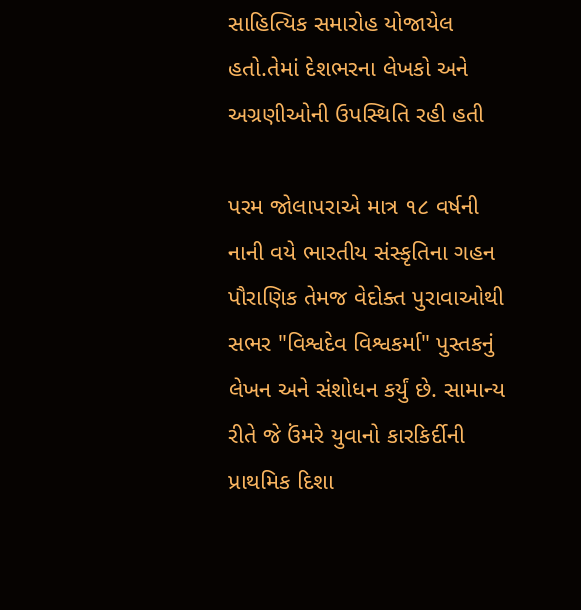સાહિત્યિક સમારોહ યોજાયેલ હતો.તેમાં દેશભરના લેખકો અને અગ્રણીઓની ઉપસ્થિતિ રહી હતી

પરમ જોલાપરાએ માત્ર ૧૮ વર્ષની નાની વયે ભારતીય સંસ્કૃતિના ગહન પૌરાણિક તેમજ વેદોક્ત પુરાવાઓથી સભર "વિશ્વદેવ વિશ્વકર્મા" પુસ્તકનું લેખન અને સંશોધન કર્યું છે. સામાન્ય રીતે જે ઉંમરે યુવાનો કારકિર્દીની પ્રાથમિક દિશા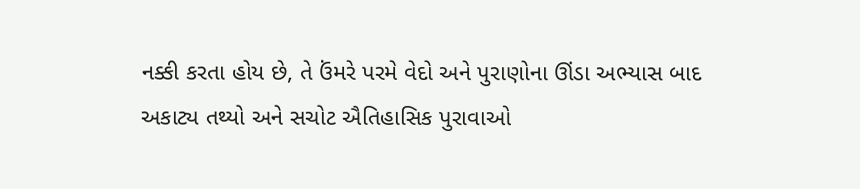નક્કી કરતા હોય છે, તે ઉંમરે પરમે વેદો અને પુરાણોના ઊંડા અભ્યાસ બાદ અકાટ્ય તથ્યો અને સચોટ ઐતિહાસિક પુરાવાઓ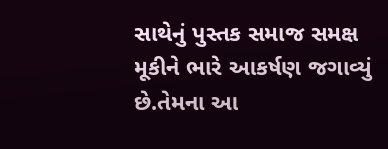સાથેનું પુસ્તક સમાજ સમક્ષ મૂકીને ભારે આકર્ષણ જગાવ્યું છે.તેમના આ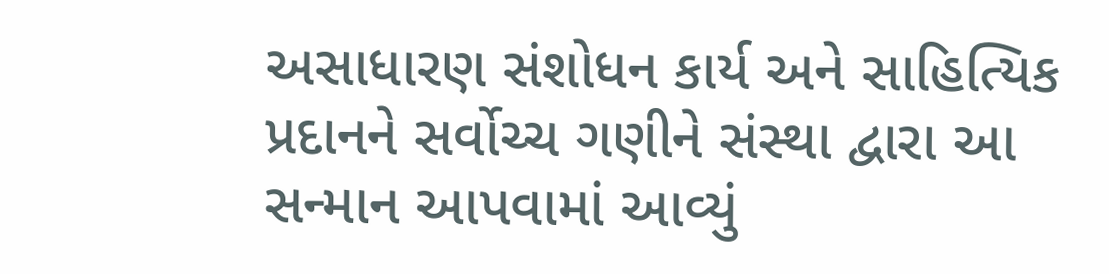અસાધારણ સંશોધન કાર્ય અને સાહિત્યિક પ્રદાનને સર્વોચ્ચ ગણીને સંસ્થા દ્વારા આ સન્માન આપવામાં આવ્યું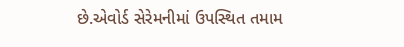છે.એવોર્ડ સેરેમનીમાં ઉપસ્થિત તમામ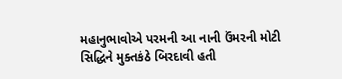મહાનુભાવોએ પરમની આ નાની ઉંમરની મોટી સિદ્ધિને મુક્તકંઠે બિરદાવી હતી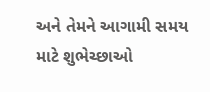અને તેમને આગામી સમય માટે શુભેચ્છાઓ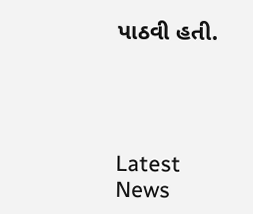પાઠવી હતી.




Latest News